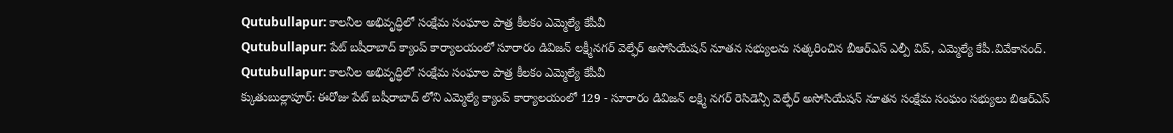Qutubullapur: కాలనీల అభివృద్ధిలో సంక్షేమ సంఘాల పాత్ర కీలకం ఎమ్మెల్యే కేపీవీ
Qutubullapur: పేట్ బషీరాబాద్ క్యాంప్ కార్యాలయంలో సూరారం డివిజన్ లక్ష్మీనగర్ వెల్ఫేర్ అసోసియేషన్ నూతన సభ్యులను సత్కరించిన బీఆర్ఎస్ ఎల్పీ విప్, ఎమ్మెల్యే కేపీ.వివేకానంద్.
Qutubullapur: కాలనీల అభివృద్ధిలో సంక్షేమ సంఘాల పాత్ర కీలకం ఎమ్మెల్యే కేపీవీ
క్కుతుబుల్లాపూర్: ఈరోజు పేట్ బషీరాబాద్ లోని ఎమ్మెల్యే క్యాంప్ కార్యాలయంలో 129 - సూరారం డివిజన్ లక్ష్మి నగర్ రెసిడెన్సీ వెల్ఫేర్ అసోసియేషన్ నూతన సంక్షేమ సంఘం సభ్యులు బిఆర్ఎస్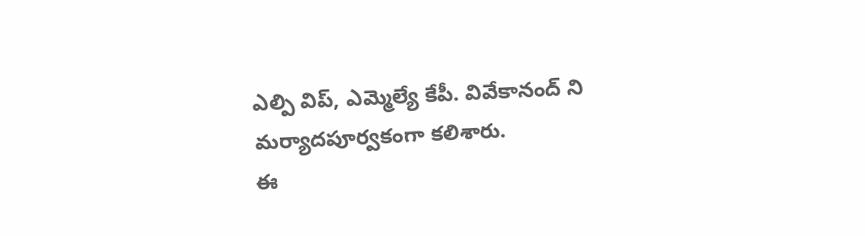ఎల్పి విప్, ఎమ్మెల్యే కేపీ. వివేకానంద్ ని మర్యాదపూర్వకంగా కలిశారు.
ఈ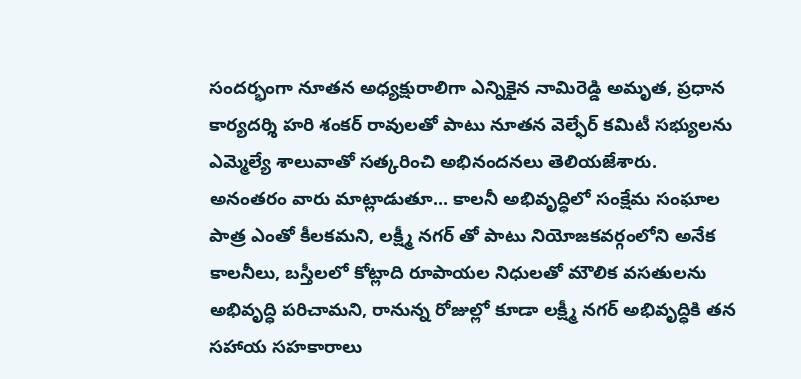సందర్భంగా నూతన అధ్యక్షురాలిగా ఎన్నికైన నామిరెడ్డి అమృత, ప్రధాన కార్యదర్శి హరి శంకర్ రావులతో పాటు నూతన వెల్ఫేర్ కమిటీ సభ్యులను ఎమ్మెల్యే శాలువాతో సత్కరించి అభినందనలు తెలియజేశారు.
అనంతరం వారు మాట్లాడుతూ... కాలనీ అభివృద్ధిలో సంక్షేమ సంఘాల పాత్ర ఎంతో కీలకమని, లక్ష్మీ నగర్ తో పాటు నియోజకవర్గంలోని అనేక కాలనీలు, బస్తీలలో కోట్లాది రూపాయల నిధులతో మౌలిక వసతులను అభివృద్ధి పరిచామని, రానున్న రోజుల్లో కూడా లక్ష్మీ నగర్ అభివృద్ధికి తన సహాయ సహకారాలు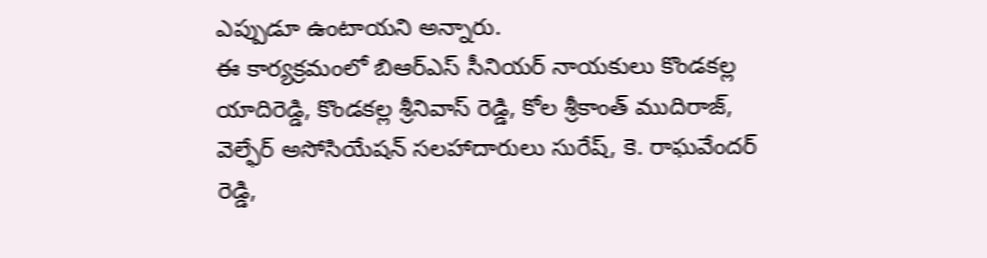ఎప్పుడూ ఉంటాయని అన్నారు.
ఈ కార్యక్రమంలో బిఆర్ఎస్ సీనియర్ నాయకులు కొండకల్ల యాదిరెడ్డి, కొండకల్ల శ్రీనివాస్ రెడ్డి, కోల శ్రీకాంత్ ముదిరాజ్, వెల్ఫేర్ అసోసియేషన్ సలహాదారులు సురేష్, కె. రాఘవేందర్ రెడ్డి,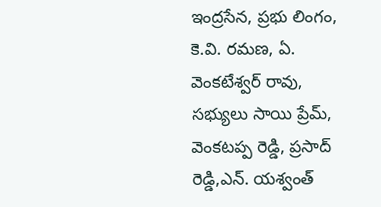ఇంద్రసేన, ప్రభు లింగం, కె.వి. రమణ, ఏ. వెంకటేశ్వర్ రావు, సభ్యులు సాయి ప్రేమ్, వెంకటప్ప రెడ్డి, ప్రసాద్ రెడ్డి,ఎన్. యశ్వంత్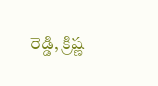రెడ్డి, క్రిష్ణ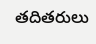తదితరులు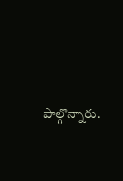పాల్గొన్నారు.